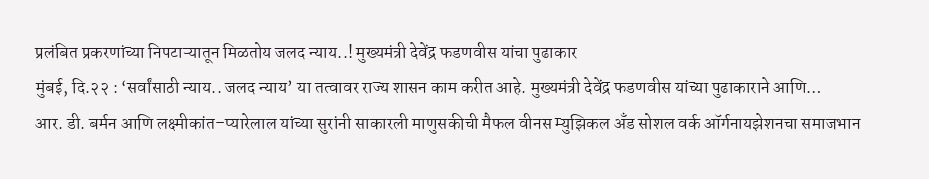प्रलंबित प्रकरणांच्या निपटाऱ्यातून मिळतोय जलद न्याय..! मुख्यमंत्री देवेंद्र फडणवीस यांचा पुढाकार
मुंबई, दि.२२ : ‘सर्वांसाठी न्याय.. जलद न्याय’ या तत्वावर राज्य शासन काम करीत आहे. मुख्यमंत्री देवेंद्र फडणवीस यांच्या पुढाकाराने आणि…
आर. डी. बर्मन आणि लक्ष्मीकांत–प्यारेलाल यांच्या सुरांनी साकारली माणुसकीची मैफल वीनस म्युझिकल अँड सोशल वर्क ऑर्गनायझेशनचा समाजभान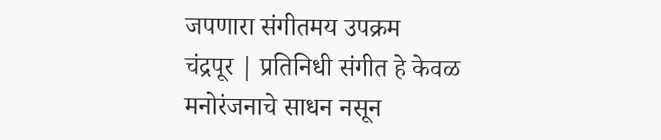जपणारा संगीतमय उपक्रम
चंद्रपूर | प्रतिनिधी संगीत हे केवळ मनोरंजनाचे साधन नसून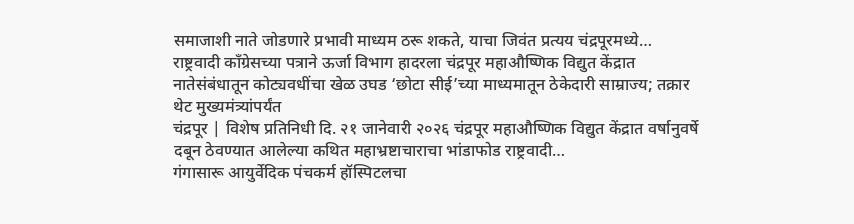समाजाशी नाते जोडणारे प्रभावी माध्यम ठरू शकते, याचा जिवंत प्रत्यय चंद्रपूरमध्ये…
राष्ट्रवादी काँग्रेसच्या पत्राने ऊर्जा विभाग हादरला चंद्रपूर महाऔष्णिक विद्युत केंद्रात नातेसंबंधातून कोट्यवधींचा खेळ उघड ‘छोटा सीई’च्या माध्यमातून ठेकेदारी साम्राज्य; तक्रार थेट मुख्यमंत्र्यांपर्यंत
चंद्रपूर | विशेष प्रतिनिधी दि. २१ जानेवारी २०२६ चंद्रपूर महाऔष्णिक विद्युत केंद्रात वर्षानुवर्षे दबून ठेवण्यात आलेल्या कथित महाभ्रष्टाचाराचा भांडाफोड राष्ट्रवादी…
गंगासारू आयुर्वेदिक पंचकर्म हॉस्पिटलचा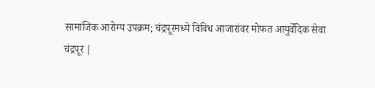सामाजिक आरोग्य उपक्रम; चंद्रपूरमध्ये विविध आजारांवर मोफत आयुर्वेदिक सेवा
चंद्रपूर |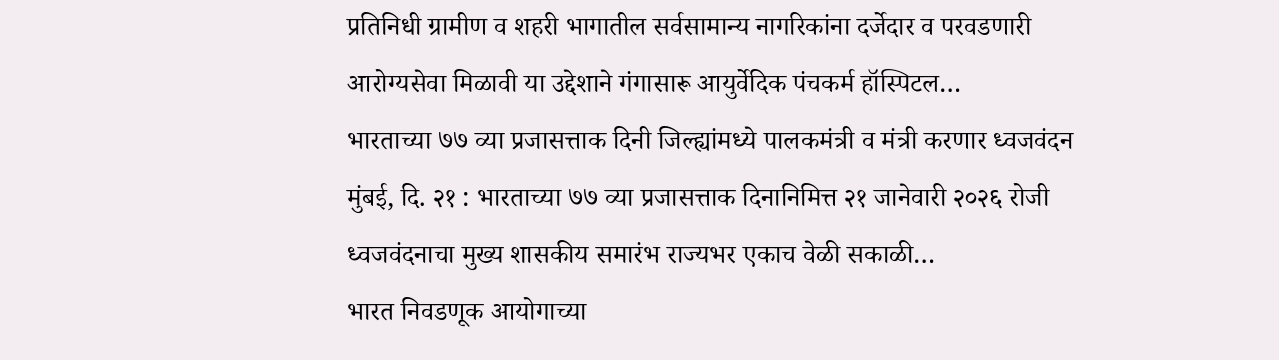प्रतिनिधी ग्रामीण व शहरी भागातील सर्वसामान्य नागरिकांना दर्जेदार व परवडणारी आरोग्यसेवा मिळावी या उद्देशाने गंगासारू आयुर्वेदिक पंचकर्म हॉस्पिटल…
भारताच्या ७७ व्या प्रजासत्ताक दिनी जिल्ह्यांमध्ये पालकमंत्री व मंत्री करणार ध्वजवंदन
मुंबई, दि. २१ : भारताच्या ७७ व्या प्रजासत्ताक दिनानिमित्त २१ जानेवारी २०२६ रोजी ध्वजवंदनाचा मुख्य शासकीय समारंभ राज्यभर एकाच वेळी सकाळी…
भारत निवडणूक आयोगाच्या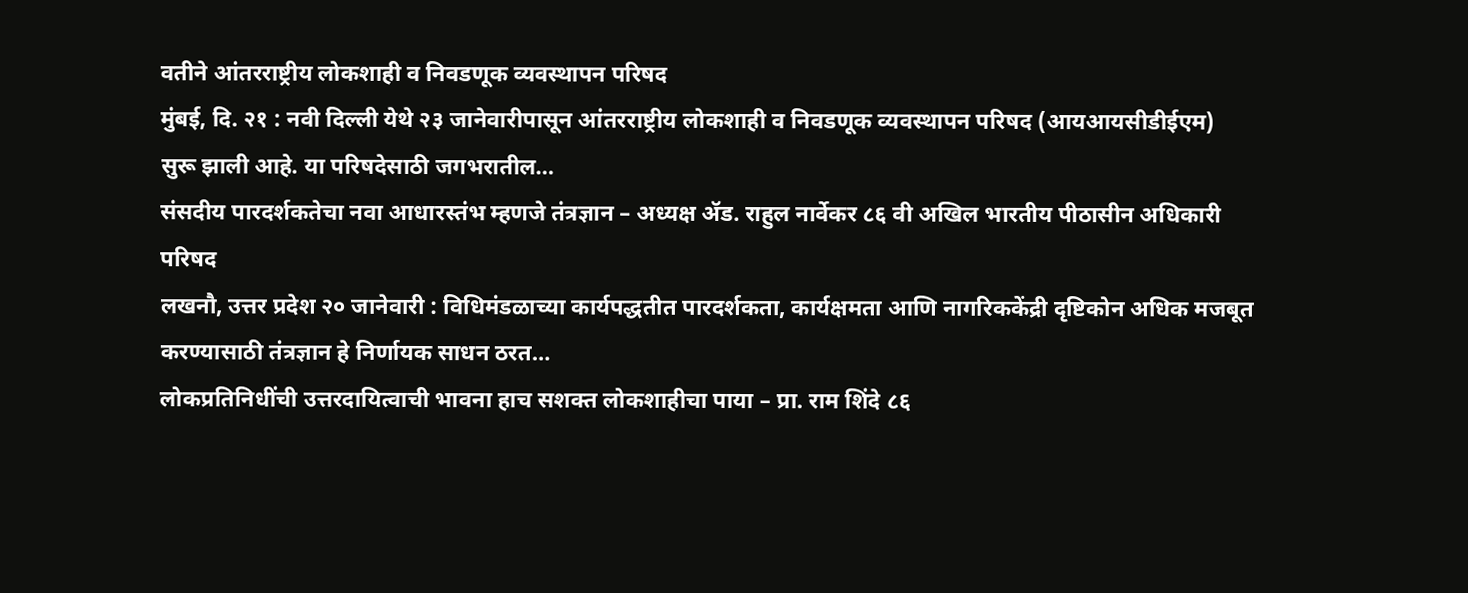वतीने आंतरराष्ट्रीय लोकशाही व निवडणूक व्यवस्थापन परिषद
मुंबई, दि. २१ : नवी दिल्ली येथे २३ जानेवारीपासून आंतरराष्ट्रीय लोकशाही व निवडणूक व्यवस्थापन परिषद (आयआयसीडीईएम) सुरू झाली आहे. या परिषदेसाठी जगभरातील…
संसदीय पारदर्शकतेचा नवा आधारस्तंभ म्हणजे तंत्रज्ञान – अध्यक्ष ॲड. राहुल नार्वेकर ८६ वी अखिल भारतीय पीठासीन अधिकारी परिषद
लखनौ, उत्तर प्रदेश २० जानेवारी : विधिमंडळाच्या कार्यपद्धतीत पारदर्शकता, कार्यक्षमता आणि नागरिककेंद्री दृष्टिकोन अधिक मजबूत करण्यासाठी तंत्रज्ञान हे निर्णायक साधन ठरत…
लोकप्रतिनिधींची उत्तरदायित्वाची भावना हाच सशक्त लोकशाहीचा पाया – प्रा. राम शिंदे ८६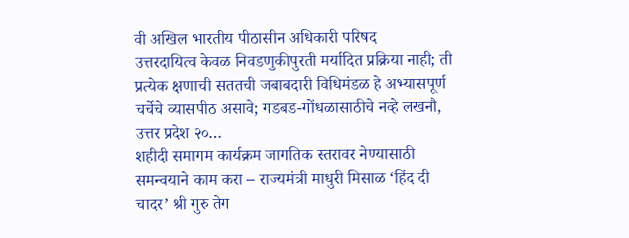वी अखिल भारतीय पीठासीन अधिकारी परिषद
उत्तरदायित्व केवळ निवडणुकीपुरती मर्यादित प्रक्रिया नाही; ती प्रत्येक क्षणाची सततची जबाबदारी विधिमंडळ हे अभ्यासपूर्ण चर्चेचे व्यासपीठ असावे; गडबड-गोंधळासाठीचे नव्हे लखनौ, उत्तर प्रदेश २०…
शहीदी समागम कार्यक्रम जागतिक स्तरावर नेण्यासाठी समन्वयाने काम करा – राज्यमंत्री माधुरी मिसाळ ‘हिंद दी चादर’ श्री गुरु तेग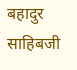बहादुर साहिबजी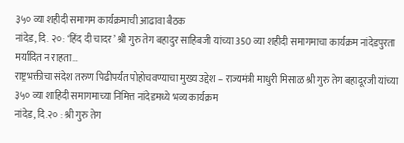३५० व्या शहीदी समागम कार्यक्रमाची आढावा बैठक
नांदेड, दि. २०: ‘हिंद दी चादर’ श्री गुरु तेग बहादुर साहिबजी यांच्या 350 व्या शहीदी समागमाचा कार्यक्रम नांदेडपुरता मर्यादित न राहता…
राष्ट्रभक्तीचा संदेश तरुण पिढीपर्यंत पोहोचवण्याचा मुख्य उद्देश – राज्यमंत्री माधुरी मिसाळ श्री गुरु तेग बहादूरजी यांच्या ३५० व्या शाहिदी समागमाच्या निमित्त नांदेडमध्ये भव्य कार्यक्रम
नांदेड, दि.२० : श्री गुरु तेग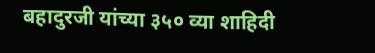बहादुरजी यांच्या ३५० व्या शाहिदी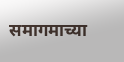समागमाच्या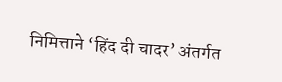निमित्ताने ‘हिंद दी चादर’ अंतर्गत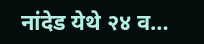नांदेड येथे २४ व…